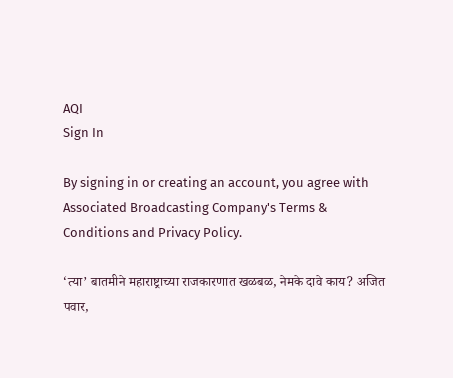AQI
Sign In

By signing in or creating an account, you agree with Associated Broadcasting Company's Terms & Conditions and Privacy Policy.

‘त्या’ बातमीने महाराष्ट्राच्या राजकारणात खळबळ, नेमके दावे काय? अजित पवार,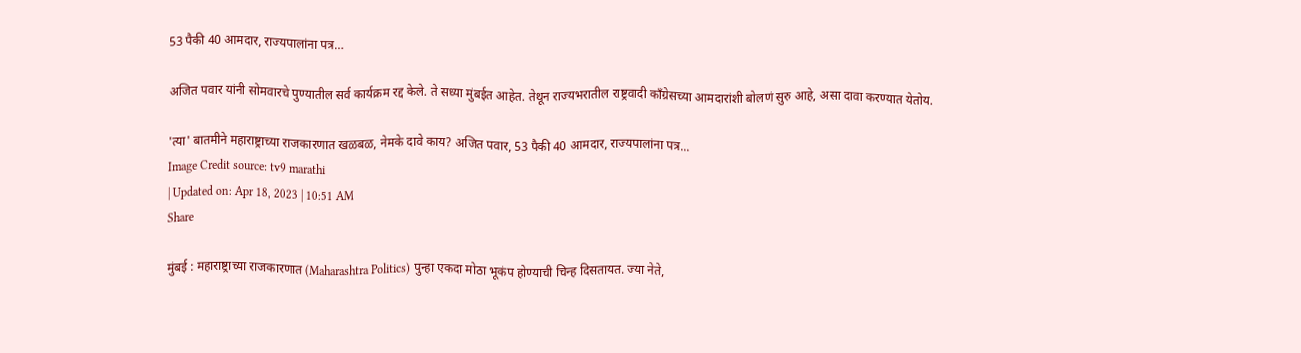53 पैकी 40 आमदार, राज्यपालांना पत्र…

अजित पवार यांनी सोमवारचे पुण्यातील सर्व कार्यक्रम रद्द केले. ते सध्या मुंबईत आहेत. तेथून राज्यभरातील राष्ट्रवादी काँग्रेसच्या आमदारांशी बोलणं सुरु आहे, असा दावा करण्यात येतोय.

'त्या' बातमीने महाराष्ट्राच्या राजकारणात खळबळ, नेमके दावे काय? अजित पवार, 53 पैकी 40 आमदार, राज्यपालांना पत्र...
Image Credit source: tv9 marathi
| Updated on: Apr 18, 2023 | 10:51 AM
Share

मुंबई : महाराष्ट्राच्या राजकारणात (Maharashtra Politics) पुन्हा एकदा मोठा भूकंप होण्याची चिन्ह दिसतायत. ज्या नेते,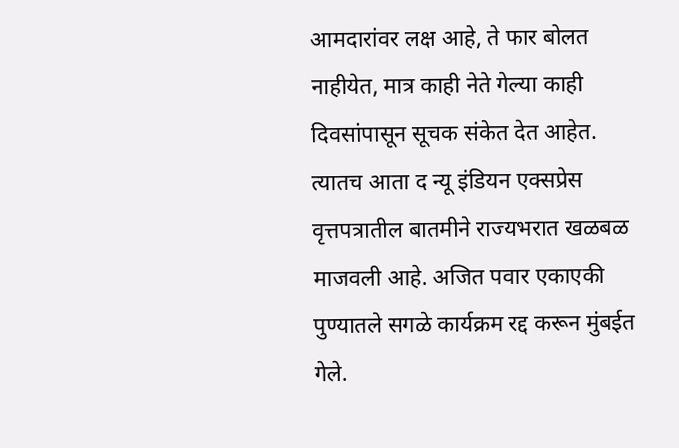आमदारांवर लक्ष आहे, ते फार बोलत नाहीयेत, मात्र काही नेते गेल्या काही दिवसांपासून सूचक संकेत देत आहेत. त्यातच आता द न्यू इंडियन एक्सप्रेस वृत्तपत्रातील बातमीने राज्यभरात खळबळ माजवली आहे. अजित पवार एकाएकी पुण्यातले सगळे कार्यक्रम रद्द करून मुंबईत गेले.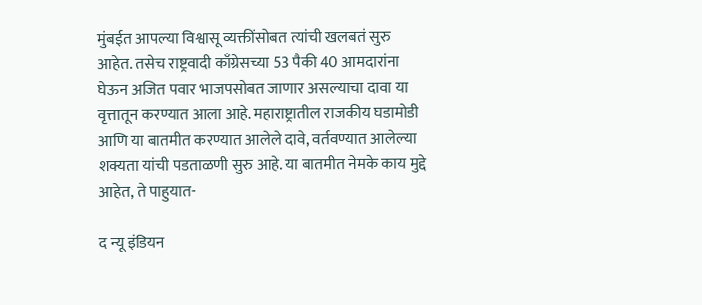मुंबईत आपल्या विश्वासू व्यक्तींसोबत त्यांची खलबतं सुरु आहेत. तसेच राष्ट्रवादी काँग्रेसच्या 53 पैकी 40 आमदारांना घेऊन अजित पवार भाजपसोबत जाणार असल्याचा दावा या वृत्तातून करण्यात आला आहे. महाराष्ट्रातील राजकीय घडामोडी आणि या बातमीत करण्यात आलेले दावे, वर्तवण्यात आलेल्या शक्यता यांची पडताळणी सुरु आहे. या बातमीत नेमके काय मुद्दे आहेत, ते पाहुयात-

द न्यू इंडियन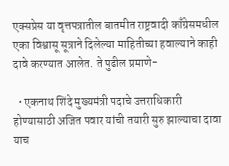एक्सप्रेस या वृत्तपत्रातील बातमीत राष्ट्रवादी काँग्रेसमधील एका विश्वासू सूत्राने दिलेल्या माहितीच्या हवाल्याने काही दावे करण्यात आलेत. ते पुढील प्रमाणे-

  • एकनाथ शिंदे मुख्यमंत्री पदाचे उत्तराधिकारी होण्यासाठी अजित पवार यांची तयारी सुरु झाल्याचा दावा याच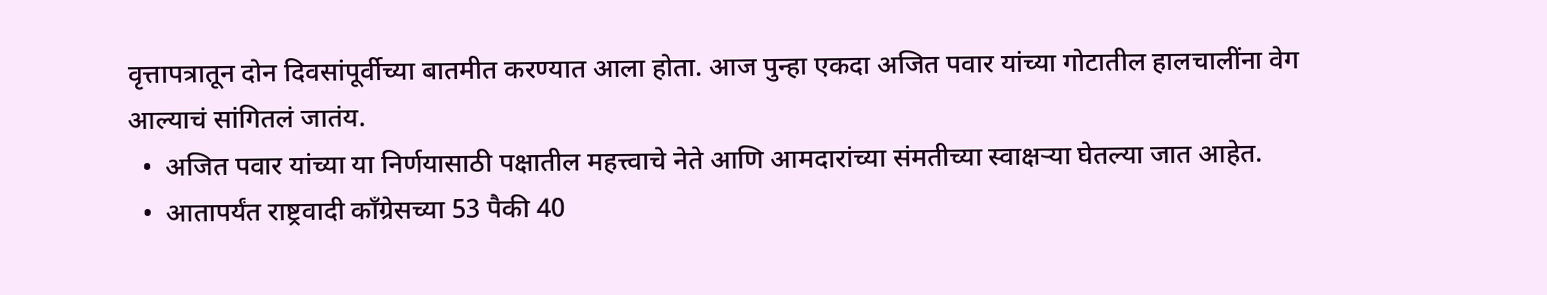वृत्तापत्रातून दोन दिवसांपूर्वीच्या बातमीत करण्यात आला होता. आज पुन्हा एकदा अजित पवार यांच्या गोटातील हालचालींना वेग आल्याचं सांगितलं जातंय.
  •  अजित पवार यांच्या या निर्णयासाठी पक्षातील महत्त्वाचे नेते आणि आमदारांच्या संमतीच्या स्वाक्षऱ्या घेतल्या जात आहेत.
  •  आतापर्यंत राष्ट्रवादी काँग्रेसच्या 53 पैकी 40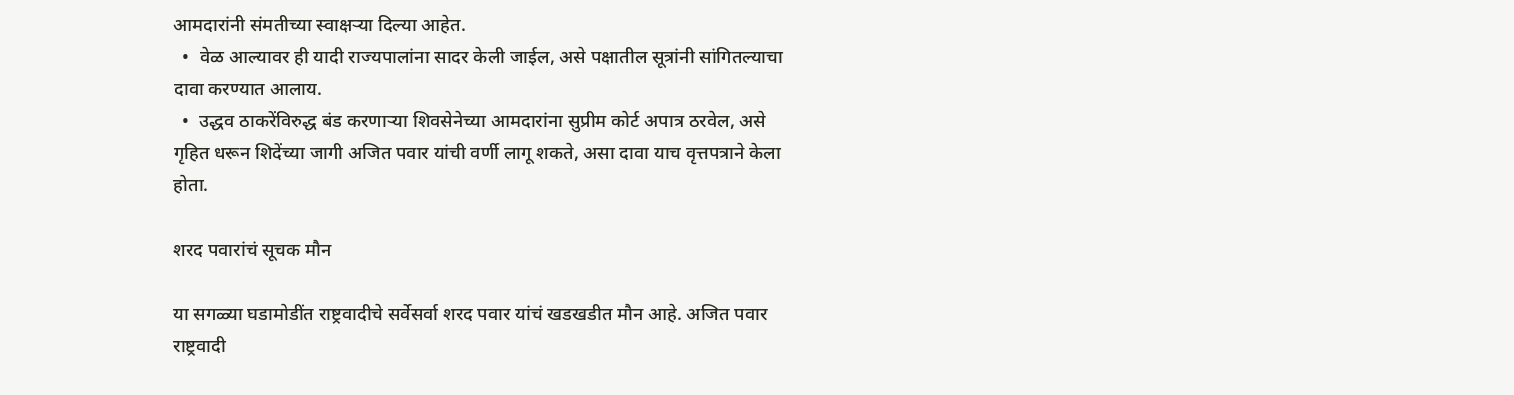आमदारांनी संमतीच्या स्वाक्षऱ्या दिल्या आहेत.
  •  वेळ आल्यावर ही यादी राज्यपालांना सादर केली जाईल, असे पक्षातील सूत्रांनी सांगितल्याचा दावा करण्यात आलाय.
  •  उद्धव ठाकरेंविरुद्ध बंड करणाऱ्या शिवसेनेच्या आमदारांना सुप्रीम कोर्ट अपात्र ठरवेल, असे गृहित धरून शिदेंच्या जागी अजित पवार यांची वर्णी लागू शकते, असा दावा याच वृत्तपत्राने केला होता.

शरद पवारांचं सूचक मौन

या सगळ्या घडामोडींत राष्ट्रवादीचे सर्वेसर्वा शरद पवार यांचं खडखडीत मौन आहे. अजित पवार राष्ट्रवादी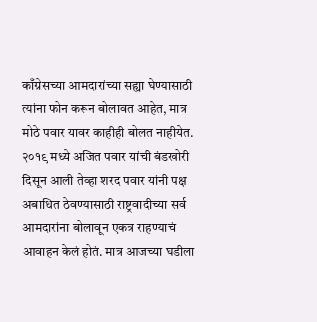काँग्रेसच्या आमदारांच्या सह्या घेण्यासाठी त्यांना फोन करून बोलावत आहेत, मात्र मोठे पवार यावर काहीही बोलत नाहीयेत. २०१९ मध्ये अजित पवार यांची बंडखोरी दिसून आली तेव्हा शरद पवार यांनी पक्ष अबाधित ठेवण्यासाठी राष्ट्रवादीच्या सर्व आमदारांना बोलावून एकत्र राहण्याचं आवाहन केलं होतं. मात्र आजच्या घडीला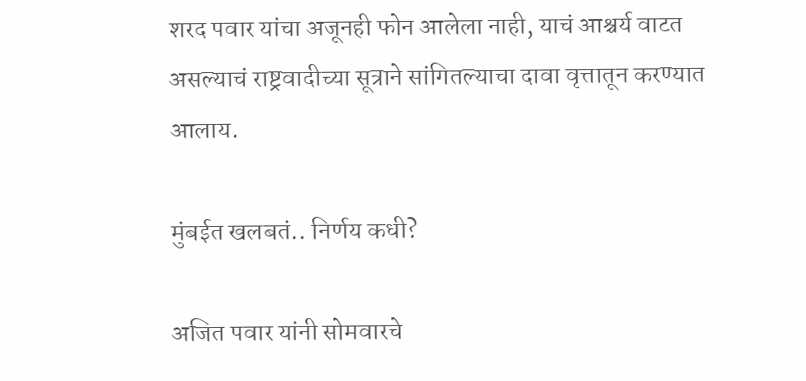शरद पवार यांचा अजूनही फोन आलेला नाही, याचं आश्चर्य वाटत असल्याचं राष्ट्रवादीच्या सूत्राने सांगितल्याचा दावा वृत्तातून करण्यात आलाय.

मुंबईत खलबतं.. निर्णय कधी?

अजित पवार यांनी सोमवारचे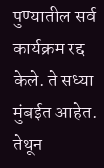पुण्यातील सर्व कार्यक्रम रद्द केले. ते सध्या मुंबईत आहेत. तेथून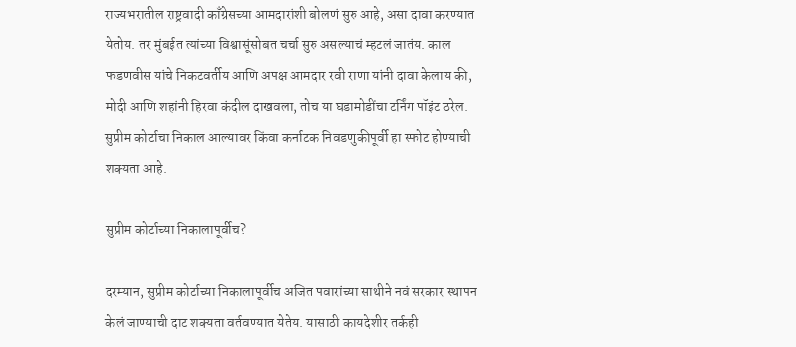राज्यभरातील राष्ट्रवादी काँग्रेसच्या आमदारांशी बोलणं सुरु आहे, असा दावा करण्यात येतोय. तर मुंबईत त्यांच्या विश्वासूंसोबत चर्चा सुरु असल्याचं म्हटलं जातंय. काल फडणवीस यांचे निकटवर्तीय आणि अपक्ष आमदार रवी राणा यांनी दावा केलाय की, मोदी आणि शहांनी हिरवा कंदील दाखवला, तोच या घडामोडींचा टर्निंग पॉइंट ठरेल. सुप्रीम कोर्टाचा निकाल आल्यावर किंवा कर्नाटक निवडणुकीपूर्वी हा स्फोट होण्याची शक्यता आहे.

सुप्रीम कोर्टाच्या निकालापूर्वीच?

दरम्यान, सुप्रीम कोर्टाच्या निकालापूर्वीच अजित पवारांच्या साथीने नवं सरकार स्थापन केलं जाण्याची दाट शक्यता वर्तवण्यात येतेय. यासाठी कायदेशीर तर्कही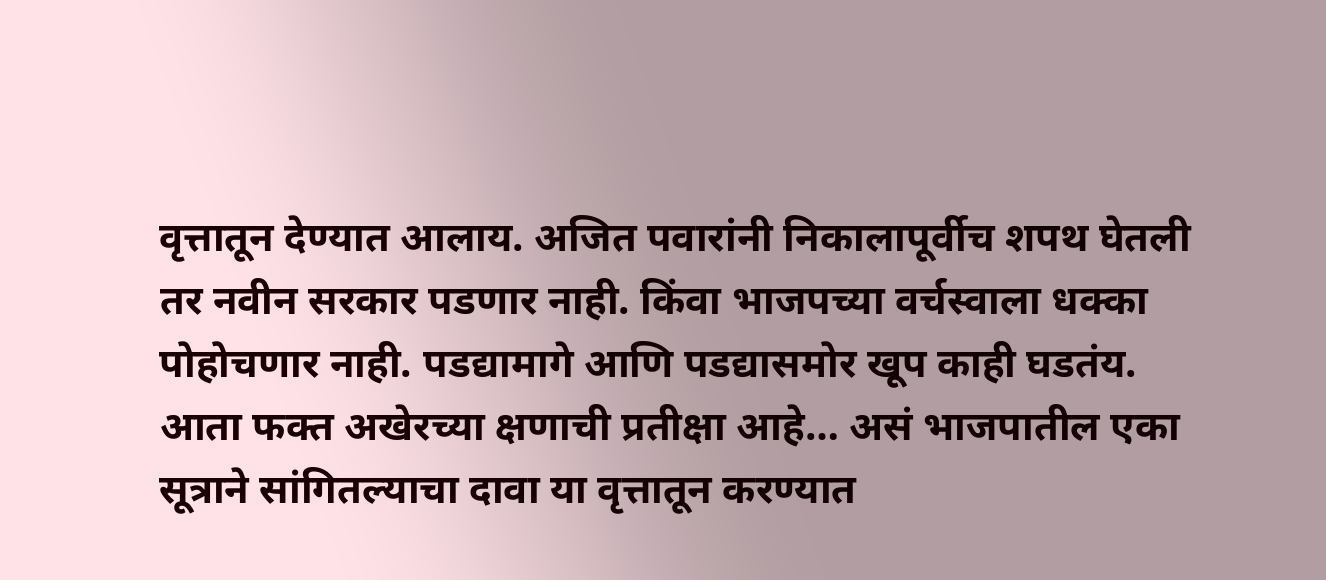वृत्तातून देण्यात आलाय. अजित पवारांनी निकालापूर्वीच शपथ घेतली तर नवीन सरकार पडणार नाही. किंवा भाजपच्या वर्चस्वाला धक्का पोहोचणार नाही. पडद्यामागे आणि पडद्यासमोर खूप काही घडतंय. आता फक्त अखेरच्या क्षणाची प्रतीक्षा आहे… असं भाजपातील एका सूत्राने सांगितल्याचा दावा या वृत्तातून करण्यात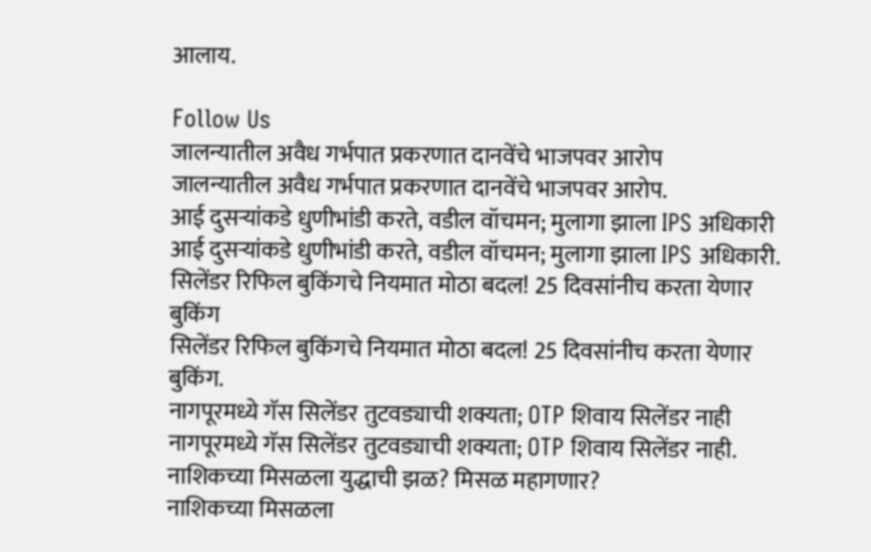आलाय.

Follow Us
जालन्यातील अवैध गर्भपात प्रकरणात दानवेंचे भाजपवर आरोप
जालन्यातील अवैध गर्भपात प्रकरणात दानवेंचे भाजपवर आरोप.
आई दुसऱ्यांकडे धुणीभांडी करते, वडील वॉचमन; मुलागा झाला IPS अधिकारी
आई दुसऱ्यांकडे धुणीभांडी करते, वडील वॉचमन; मुलागा झाला IPS अधिकारी.
सिलेंडर रिफिल बुकिंगचे नियमात मोठा बदल! 25 दिवसांनीच करता येणार बुकिंग
सिलेंडर रिफिल बुकिंगचे नियमात मोठा बदल! 25 दिवसांनीच करता येणार बुकिंग.
नागपूरमध्ये गॅस सिलेंडर तुटवड्याची शक्यता; OTP शिवाय सिलेंडर नाही
नागपूरमध्ये गॅस सिलेंडर तुटवड्याची शक्यता; OTP शिवाय सिलेंडर नाही.
नाशिकच्या मिसळला युद्धाची झळ? मिसळ महागणार?
नाशिकच्या मिसळला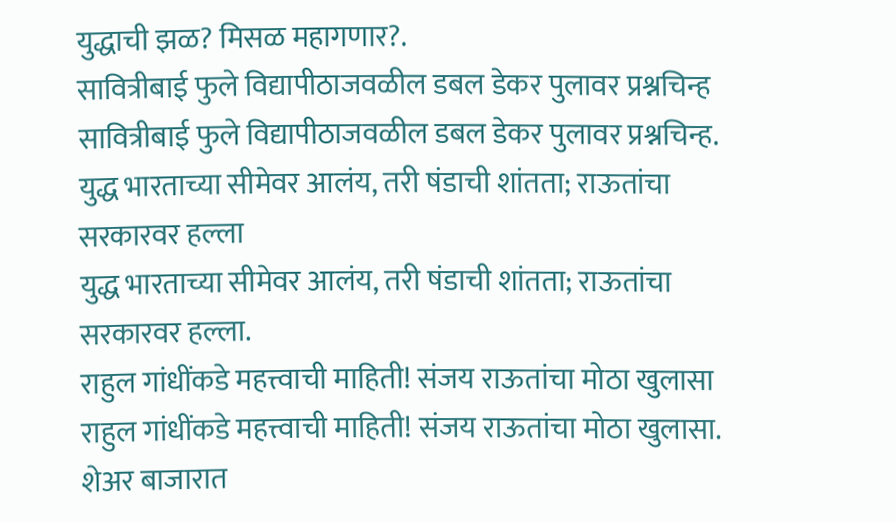युद्धाची झळ? मिसळ महागणार?.
सावित्रीबाई फुले विद्यापीठाजवळील डबल डेकर पुलावर प्रश्नचिन्ह
सावित्रीबाई फुले विद्यापीठाजवळील डबल डेकर पुलावर प्रश्नचिन्ह.
युद्ध भारताच्या सीमेवर आलंय, तरी षंडाची शांतता; राऊतांचा सरकारवर हल्ला
युद्ध भारताच्या सीमेवर आलंय, तरी षंडाची शांतता; राऊतांचा सरकारवर हल्ला.
राहुल गांधींकडे महत्त्वाची माहिती! संजय राऊतांचा मोठा खुलासा
राहुल गांधींकडे महत्त्वाची माहिती! संजय राऊतांचा मोठा खुलासा.
शेअर बाजारात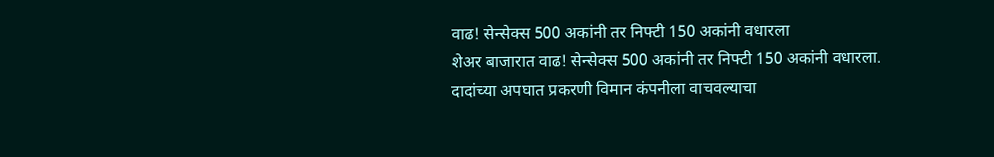वाढ! सेन्सेक्स 500 अकांनी तर निफ्टी 150 अकांनी वधारला
शेअर बाजारात वाढ! सेन्सेक्स 500 अकांनी तर निफ्टी 150 अकांनी वधारला.
दादांच्या अपघात प्रकरणी विमान कंपनीला वाचवल्याचा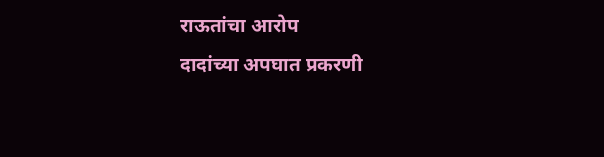राऊतांचा आरोप
दादांच्या अपघात प्रकरणी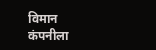विमान कंपनीला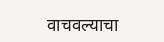वाचवल्याचा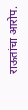राऊतांचा आरोप.